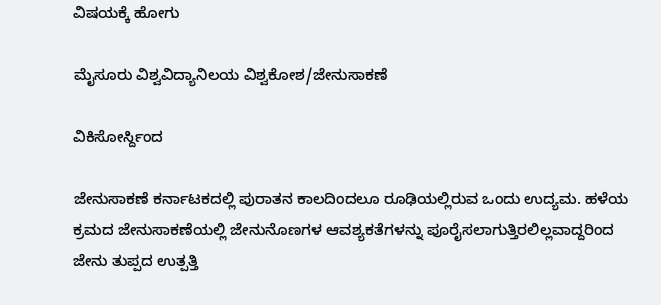ವಿಷಯಕ್ಕೆ ಹೋಗು

ಮೈಸೂರು ವಿಶ್ವವಿದ್ಯಾನಿಲಯ ವಿಶ್ವಕೋಶ/ಜೇನುಸಾಕಣೆ

ವಿಕಿಸೋರ್ಸ್ದಿಂದ

ಜೇನುಸಾಕಣೆ ಕರ್ನಾಟಕದಲ್ಲಿ ಪುರಾತನ ಕಾಲದಿಂದಲೂ ರೂಢಿಯಲ್ಲಿರುವ ಒಂದು ಉದ್ಯಮ. ಹಳೆಯ ಕ್ರಮದ ಜೇನುಸಾಕಣೆಯಲ್ಲಿ ಜೇನುನೊಣಗಳ ಆವಶ್ಯಕತೆಗಳನ್ನು ಪೂರೈಸಲಾಗುತ್ತಿರಲಿಲ್ಲವಾದ್ದರಿಂದ ಜೇನು ತುಪ್ಪದ ಉತ್ಪತ್ತಿ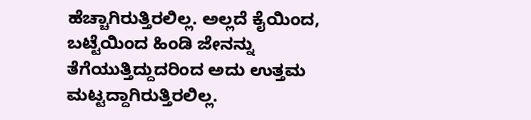ಹೆಚ್ಚಾಗಿರುತ್ತಿರಲಿಲ್ಲ. ಅಲ್ಲದೆ ಕೈಯಿಂದ, ಬಟ್ಟೆಯಿಂದ ಹಿಂಡಿ ಜೇನನ್ನು ತೆಗೆಯುತ್ತಿದ್ದುದರಿಂದ ಅದು ಉತ್ತಮ ಮಟ್ಟದ್ದಾಗಿರುತ್ತಿರಲಿಲ್ಲ.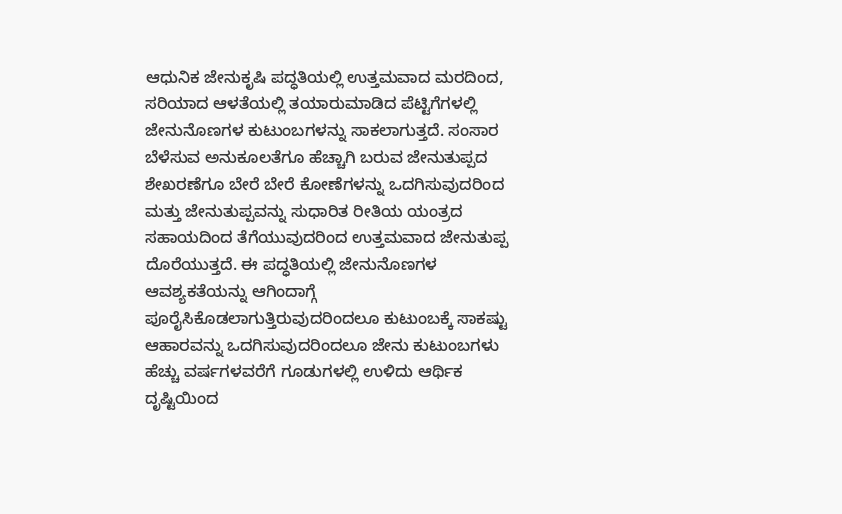ಆಧುನಿಕ ಜೇನುಕೃಷಿ ಪದ್ಧತಿಯಲ್ಲಿ ಉತ್ತಮವಾದ ಮರದಿಂದ, ಸರಿಯಾದ ಆಳತೆಯಲ್ಲಿ ತಯಾರುಮಾಡಿದ ಪೆಟ್ಟಿಗೆಗಳಲ್ಲಿ ಜೇನುನೊಣಗಳ ಕುಟುಂಬಗಳನ್ನು ಸಾಕಲಾಗುತ್ತದೆ. ಸಂಸಾರ ಬೆಳೆಸುವ ಅನುಕೂಲತೆಗೂ ಹೆಚ್ಚಾಗಿ ಬರುವ ಜೇನುತುಪ್ಪದ ಶೇಖರಣೆಗೂ ಬೇರೆ ಬೇರೆ ಕೋಣೆಗಳನ್ನು ಒದಗಿಸುವುದರಿಂದ ಮತ್ತು ಜೇನುತುಪ್ಪವನ್ನು ಸುಧಾರಿತ ರೀತಿಯ ಯಂತ್ರದ ಸಹಾಯದಿಂದ ತೆಗೆಯುವುದರಿಂದ ಉತ್ತಮವಾದ ಜೇನುತುಪ್ಪ ದೊರೆಯುತ್ತದೆ. ಈ ಪದ್ಧತಿಯಲ್ಲಿ ಜೇನುನೊಣಗಳ ಆವಶ್ಯಕತೆಯನ್ನು ಆಗಿಂದಾಗ್ಗೆ ಪೂರೈಸಿಕೊಡಲಾಗುತ್ತಿರುವುದರಿಂದಲೂ ಕುಟುಂಬಕ್ಕೆ ಸಾಕಷ್ಟು ಆಹಾರವನ್ನು ಒದಗಿಸುವುದರಿಂದಲೂ ಜೇನು ಕುಟುಂಬಗಳು ಹೆಚ್ಚು ವರ್ಷಗಳವರೆಗೆ ಗೂಡುಗಳಲ್ಲಿ ಉಳಿದು ಆರ್ಥಿಕ ದೃಷ್ಟಿಯಿಂದ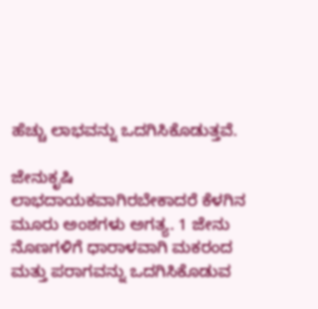ಹೆಚ್ಚು ಲಾಭವನ್ನು ಒದಗಿಸಿಕೊಡುತ್ತವೆ.

ಜೇನುಕೃಷಿ ಲಾಭದಾಯಕವಾಗಿರಬೇಕಾದರೆ ಕೆಳಗಿನ ಮೂರು ಅಂಶಗಳು ಅಗತ್ಯ. 1 ಜೇನು ನೊಣಗಳಿಗೆ ಧಾರಾಳವಾಗಿ ಮಕರಂದ ಮತ್ತು ಪರಾಗವನ್ನು ಒದಗಿಸಿಕೊಡುವ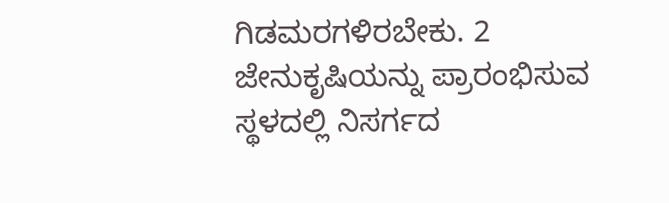ಗಿಡಮರಗಳಿರಬೇಕು. 2 ಜೇನುಕೃಷಿಯನ್ನು ಪ್ರಾರಂಭಿಸುವ ಸ್ಥಳದಲ್ಲಿ ನಿಸರ್ಗದ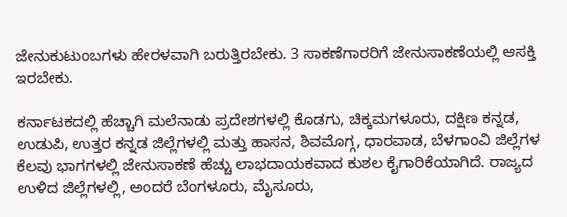ಜೇನುಕುಟುಂಬಗಳು ಹೇರಳವಾಗಿ ಬರುತ್ತಿರಬೇಕು. 3 ಸಾಕಣೆಗಾರರಿಗೆ ಜೇನುಸಾಕಣೆಯಲ್ಲಿ ಆಸಕ್ತಿ ಇರಬೇಕು.

ಕರ್ನಾಟಕದಲ್ಲಿ ಹೆಚ್ಚಾಗಿ ಮಲೆನಾಡು ಪ್ರದೇಶಗಳಲ್ಲಿ ಕೊಡಗು, ಚಿಕ್ಕಮಗಳೂರು, ದಕ್ಷಿಣ ಕನ್ನಡ, ಉಡುಪಿ, ಉತ್ತರ ಕನ್ನಡ ಜಿಲ್ಲೆಗಳಲ್ಲಿ ಮತ್ತು ಹಾಸನ, ಶಿವಮೊಗ್ಗ, ಧಾರವಾಡ, ಬೆಳಗಾಂವಿ ಜಿಲ್ಲೆಗಳ ಕೆಲವು ಭಾಗಗಳಲ್ಲಿ ಜೇನುಸಾಕಣೆ ಹೆಚ್ಚು ಲಾಭದಾಯಕವಾದ ಕುಶಲ ಕೈಗಾರಿಕೆಯಾಗಿದೆ. ರಾಜ್ಯದ ಉಳಿದ ಜಿಲ್ಲೆಗಳಲ್ಲಿ, ಅಂದರೆ ಬೆಂಗಳೂರು, ಮೈಸೂರು,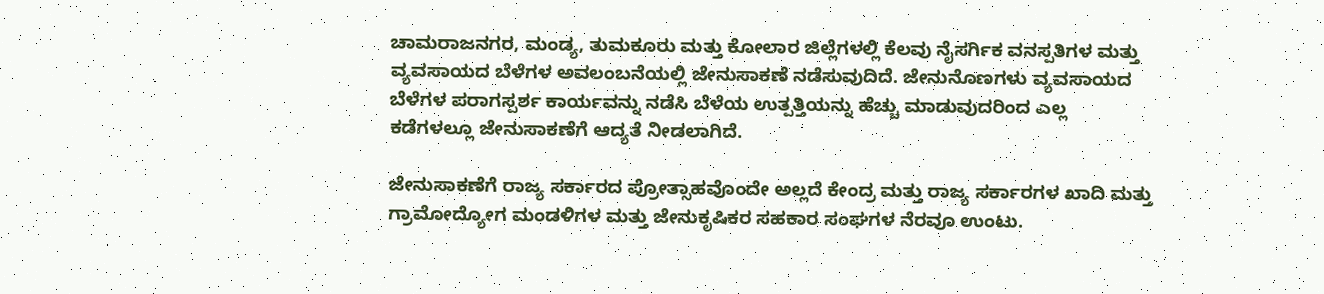ಚಾಮರಾಜನಗರ, ಮಂಡ್ಯ, ತುಮಕೂರು ಮತ್ತು ಕೋಲಾರ ಜಿಲ್ಲೆಗಳಲ್ಲಿ ಕೆಲವು ನೈಸರ್ಗಿಕ ವನಸ್ಪತಿಗಳ ಮತ್ತು ವ್ಯವಸಾಯದ ಬೆಳೆಗಳ ಅವಲಂಬನೆಯಲ್ಲಿ ಜೇನುಸಾಕಣೆ ನಡೆಸುವುದಿದೆ. ಜೇನುನೊಣಗಳು ವ್ಯವಸಾಯದ ಬೆಳೆಗಳ ಪರಾಗಸ್ಪರ್ಶ ಕಾರ್ಯವನ್ನು ನಡೆಸಿ ಬೆಳೆಯ ಉತ್ಪತ್ತಿಯನ್ನು ಹೆಚ್ಚು ಮಾಡುವುದರಿಂದ ಎಲ್ಲ ಕಡೆಗಳಲ್ಲೂ ಜೇನುಸಾಕಣೆಗೆ ಆದ್ಯತೆ ನೀಡಲಾಗಿದೆ.

ಜೇನುಸಾಕಣೆಗೆ ರಾಜ್ಯ ಸರ್ಕಾರದ ಪ್ರೋತ್ಸಾಹವೊಂದೇ ಅಲ್ಲದೆ ಕೇಂದ್ರ ಮತ್ತು ರಾಜ್ಯ ಸರ್ಕಾರಗಳ ಖಾದಿ ಮತ್ತು ಗ್ರಾಮೋದ್ಯೋಗ ಮಂಡಳಿಗಳ ಮತ್ತು ಜೇನುಕೃಷಿಕರ ಸಹಕಾರ ಸಂಘಗಳ ನೆರವೂ ಉಂಟು.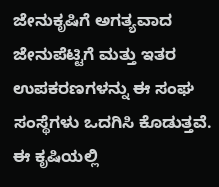ಜೇನುಕೃಷಿಗೆ ಅಗತ್ಯವಾದ ಜೇನುಪೆಟ್ಟಿಗೆ ಮತ್ತು ಇತರ ಉಪಕರಣಗಳನ್ನು ಈ ಸಂಘ ಸಂಸ್ಥೆಗಳು ಒದಗಿಸಿ ಕೊಡುತ್ತವೆ. ಈ ಕೃಷಿಯಲ್ಲಿ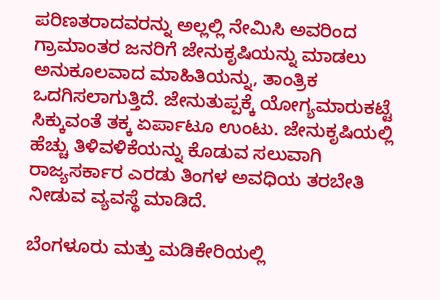ಪರಿಣತರಾದವರನ್ನು ಅಲ್ಲಲ್ಲಿ ನೇಮಿಸಿ ಅವರಿಂದ ಗ್ರಾಮಾಂತರ ಜನರಿಗೆ ಜೇನುಕೃಷಿಯನ್ನು ಮಾಡಲು ಅನುಕೂಲವಾದ ಮಾಹಿತಿಯನ್ನು, ತಾಂತ್ರಿಕ ಒದಗಿಸಲಾಗುತ್ತಿದೆ. ಜೇನುತುಪ್ಪಕ್ಕೆ ಯೋಗ್ಯಮಾರುಕಟ್ಟೆ ಸಿಕ್ಕುವಂತೆ ತಕ್ಕ ಏರ್ಪಾಟೂ ಉಂಟು. ಜೇನುಕೃಷಿಯಲ್ಲಿ ಹೆಚ್ಚು ತಿಳಿವಳಿಕೆಯನ್ನು ಕೊಡುವ ಸಲುವಾಗಿ ರಾಜ್ಯಸರ್ಕಾರ ಎರಡು ತಿಂಗಳ ಅವಧಿಯ ತರಬೇತಿ ನೀಡುವ ವ್ಯವಸ್ಥೆ ಮಾಡಿದೆ.

ಬೆಂಗಳೂರು ಮತ್ತು ಮಡಿಕೇರಿಯಲ್ಲಿ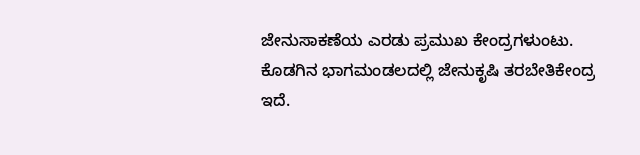ಜೇನುಸಾಕಣೆಯ ಎರಡು ಪ್ರಮುಖ ಕೇಂದ್ರಗಳುಂಟು. ಕೊಡಗಿನ ಭಾಗಮಂಡಲದಲ್ಲಿ ಜೇನುಕೃಷಿ ತರಬೇತಿಕೇಂದ್ರ ಇದೆ.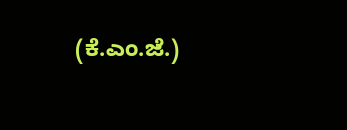(ಕೆ.ಎಂ.ಜೆ.)